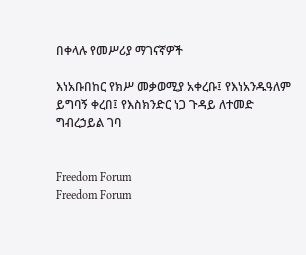በቀላሉ የመሥሪያ ማገናኛዎች

እነአቡበከር የክሥ መቃወሚያ አቀረቡ፤ የእነአንዱዓለም ይግባኝ ቀረበ፤ የእስክንድር ነጋ ጉዳይ ለተመድ ግብረኃይል ገባ


Freedom Forum
Freedom Forum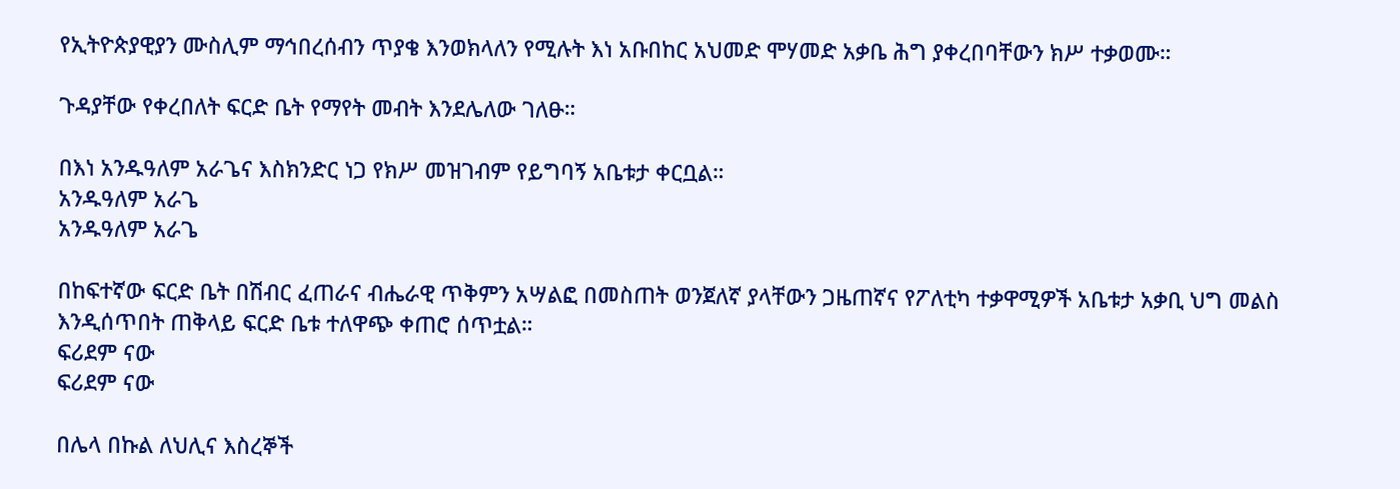የኢትዮጵያዊያን ሙስሊም ማኅበረሰብን ጥያቄ እንወክላለን የሚሉት እነ አቡበከር አህመድ ሞሃመድ አቃቤ ሕግ ያቀረበባቸውን ክሥ ተቃወሙ።

ጉዳያቸው የቀረበለት ፍርድ ቤት የማየት መብት እንደሌለው ገለፁ።

በእነ አንዱዓለም አራጌና እስክንድር ነጋ የክሥ መዝገብም የይግባኝ አቤቱታ ቀርቧል።
አንዱዓለም አራጌ
አንዱዓለም አራጌ

በከፍተኛው ፍርድ ቤት በሽብር ፈጠራና ብሔራዊ ጥቅምን አሣልፎ በመስጠት ወንጀለኛ ያላቸውን ጋዜጠኛና የፖለቲካ ተቃዋሚዎች አቤቱታ አቃቢ ህግ መልስ እንዲሰጥበት ጠቅላይ ፍርድ ቤቱ ተለዋጭ ቀጠሮ ሰጥቷል።
ፍሪደም ናው
ፍሪደም ናው

በሌላ በኩል ለህሊና እስረኞች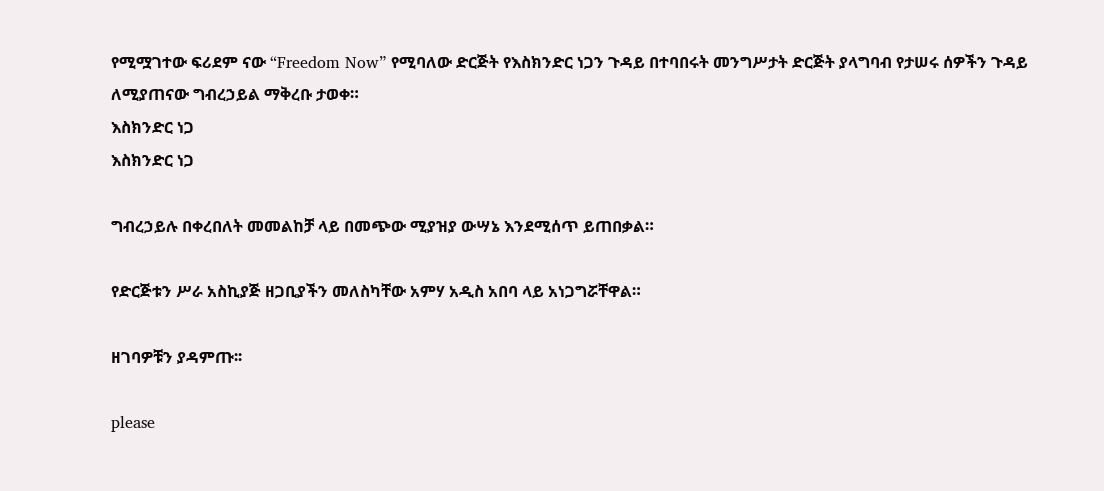የሚሟገተው ፍሪደም ናው “Freedom Now” የሚባለው ድርጅት የእስክንድር ነጋን ጉዳይ በተባበሩት መንግሥታት ድርጅት ያላግባብ የታሠሩ ሰዎችን ጉዳይ ለሚያጠናው ግብረኃይል ማቅረቡ ታወቀ።
እስክንድር ነጋ
እስክንድር ነጋ

ግብረኃይሉ በቀረበለት መመልከቻ ላይ በመጭው ሚያዝያ ውሣኔ እንደሚሰጥ ይጠበቃል።

የድርጅቱን ሥራ አስኪያጅ ዘጋቢያችን መለስካቸው አምሃ አዲስ አበባ ላይ አነጋግሯቸዋል።

ዘገባዎቹን ያዳምጡ፡፡

please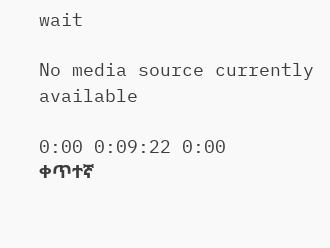wait

No media source currently available

0:00 0:09:22 0:00
ቀጥተኛ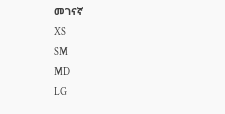መገናኛ
XS
SM
MD
LG